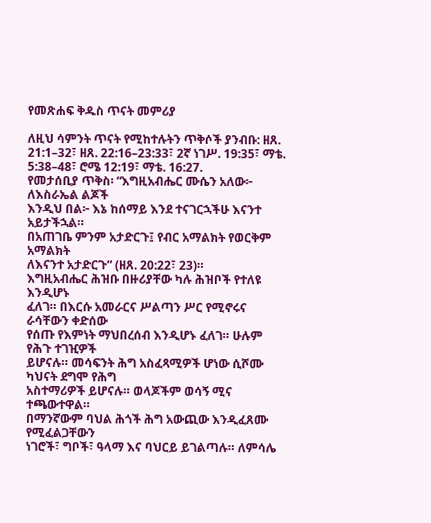የመጽሐፍ ቅዱስ ጥናት መምሪያ

ለዚህ ሳምንት ጥናት የሚከተሉትን ጥቅሶች ያንብቡ: ዘጸ. 21:1–32፣ ዘጸ. 22:16–23:33፣ 2ኛ ነገሥ. 19:35፣ ማቴ. 5:38–48፣ ሮሜ 12:19፣ ማቴ. 16:27.
የመታሰቢያ ጥቅስ፡ “እግዚአብሔር ሙሴን አለው፦ ለእስራኤል ልጆች
እንዲህ በል፦ እኔ ከሰማይ እንደ ተናገርኋችሁ እናንተ አይታችኋል።
በአጠገቤ ምንም አታድርጉ፤ የብር አማልክት የወርቅም አማልክት
ለእናንተ አታድርጉ” (ዘጸ. 20:22፣ 23)።
እግዚአብሔር ሕዝቡ በዙሪያቸው ካሉ ሕዝቦች የተለዩ እንዲሆኑ
ፈለገ። በእርሱ አመራርና ሥልጣን ሥር የሚኖሩና ራሳቸውን ቀድሰው
የሰጡ የእምነት ማህበረሰብ እንዲሆኑ ፈለገ። ሁሉም የሕጉ ተገዢዎች
ይሆናሉ። መሳፍንት ሕግ አስፈጻሚዎች ሆነው ሲሾሙ ካህናት ደግሞ የሕግ
አስተማሪዎች ይሆናሉ። ወላጆችም ወሳኝ ሚና ተጫውተዋል።
በማንኛውም ባህል ሕጎች ሕግ አውጪው እንዲፈጸሙ የሚፈልጋቸውን
ነገሮች፣ ግቦች፣ ዓላማ እና ባህርይ ይገልጣሉ። ለምሳሌ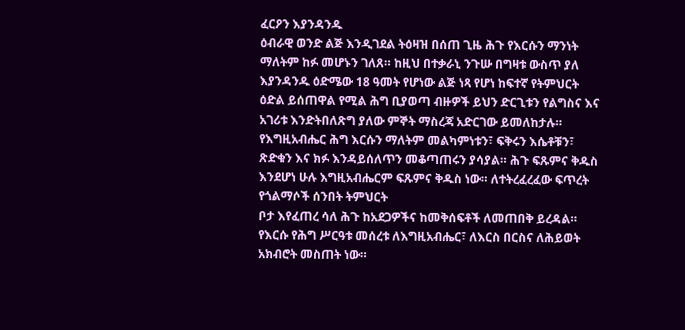ፈርዖን እያንዳንዱ
ዕብራዊ ወንድ ልጅ እንዲገደል ትዕዛዝ በሰጠ ጊዜ ሕጉ የእርሱን ማንነት
ማለትም ከፉ መሆኑን ገለጸ። ከዚህ በተቃራኒ ንጉሡ በግዛቱ ውስጥ ያለ
እያንዳንዱ ዕድሜው 18 ዓመት የሆነው ልጅ ነጻ የሆነ ከፍተኛ የትምህርት
ዕድል ይሰጠዋል የሚል ሕግ ቢያወጣ ብዙዎች ይህን ድርጊቱን የልግስና እና
አገሪቱ እንድትበለጽግ ያለው ምኞት ማስረጃ አድርገው ይመለከታሉ።
የእግዚአብሔር ሕግ እርሱን ማለትም መልካምነቱን፣ ፍቅሩን እሴቶቹን፣
ጽድቁን እና ክፉ እንዳይሰለጥን መቆጣጠሩን ያሳያል። ሕጉ ፍጹምና ቅዱስ
እንደሆነ ሁሉ እግዚአብሔርም ፍጹምና ቅዱስ ነው። ለተትረፈረፈው ፍጥረት
የጎልማሶች ሰንበት ትምህርት
ቦታ እየፈጠረ ሳለ ሕጉ ከአደጋዎችና ከመቅሰፍቶች ለመጠበቅ ይረዳል።
የእርሱ የሕግ ሥርዓቱ መሰረቱ ለእግዚአብሔር፣ ለእርስ በርስና ለሕይወት
አክብሮት መስጠት ነው።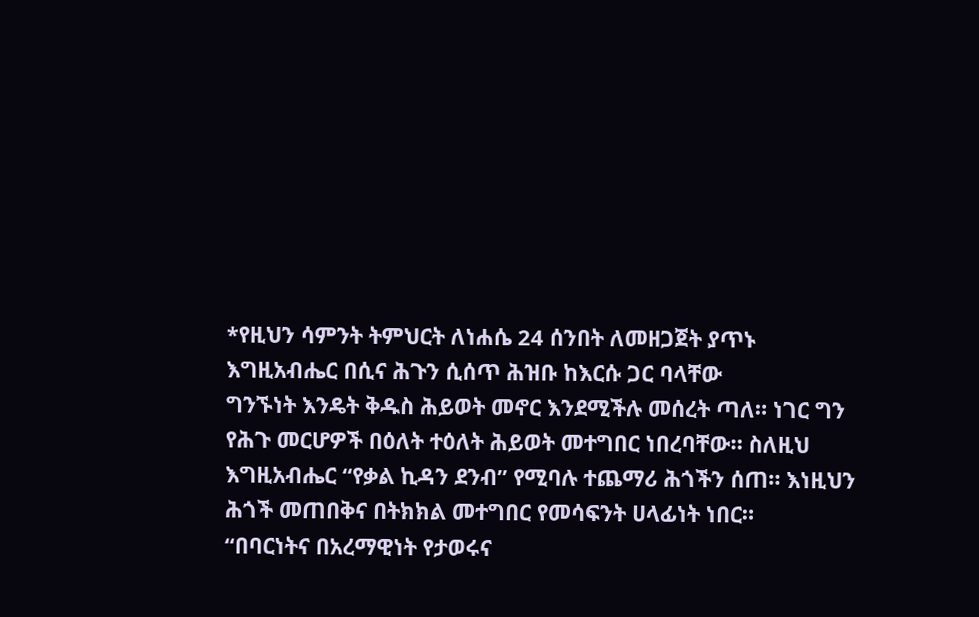*የዚህን ሳምንት ትምህርት ለነሐሴ 24 ሰንበት ለመዘጋጀት ያጥኑ
እግዚአብሔር በሲና ሕጉን ሲሰጥ ሕዝቡ ከእርሱ ጋር ባላቸው
ግንኙነት እንዴት ቅዱስ ሕይወት መኖር እንደሚችሉ መሰረት ጣለ። ነገር ግን
የሕጉ መርሆዎች በዕለት ተዕለት ሕይወት መተግበር ነበረባቸው። ስለዚህ
እግዚአብሔር “የቃል ኪዳን ደንብ” የሚባሉ ተጨማሪ ሕጎችን ሰጠ። እነዚህን
ሕጎች መጠበቅና በትክክል መተግበር የመሳፍንት ሀላፊነት ነበር።
“በባርነትና በአረማዊነት የታወሩና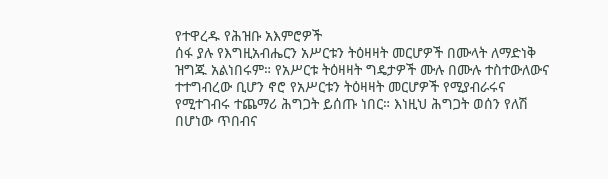የተዋረዱ የሕዝቡ አእምሮዎች
ሰፋ ያሉ የእግዚአብሔርን አሥርቱን ትዕዛዛት መርሆዎች በሙላት ለማድነቅ
ዝግጁ አልነበሩም። የአሥርቱ ትዕዛዛት ግዴታዎች ሙሉ በሙሉ ተስተውለውና
ተተግብረው ቢሆን ኖሮ የአሥርቱን ትዕዛዛት መርሆዎች የሚያብራሩና
የሚተገብሩ ተጨማሪ ሕግጋት ይሰጡ ነበር። እነዚህ ሕግጋት ወሰን የለሽ
በሆነው ጥበብና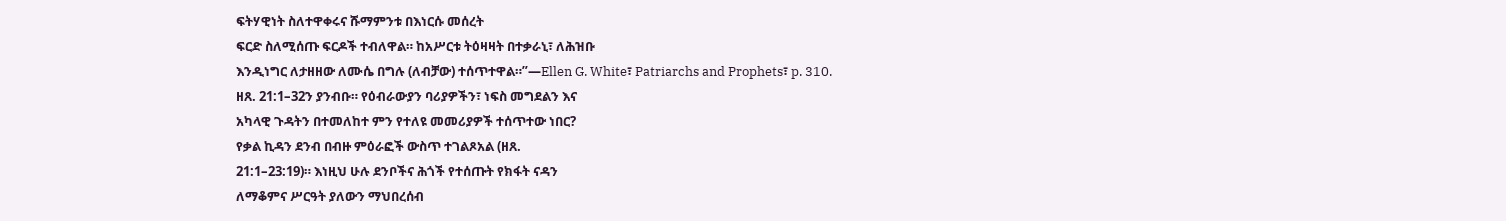ፍትሃዊነት ስለተዋቀሩና ሹማምንቱ በእነርሱ መሰረት
ፍርድ ስለሚሰጡ ፍርዶች ተብለዋል። ከአሥርቱ ትዕዛዛት በተቃራኒ፣ ለሕዝቡ
እንዲነግር ለታዘዘው ለሙሴ በግሉ (ለብቻው) ተሰጥተዋል።”—Ellen G. White፣ Patriarchs and Prophets፣ p. 310.
ዘጸ. 21:1–32ን ያንብቡ። የዕብራውያን ባሪያዎችን፣ ነፍስ መግደልን እና
አካላዊ ጉዳትን በተመለከተ ምን የተለዩ መመሪያዎች ተሰጥተው ነበር?
የቃል ኪዳን ደንብ በብዙ ምዕራፎች ውስጥ ተገልጾአል (ዘጸ.
21:1–23:19)። እነዚህ ሁሉ ደንቦችና ሕጎች የተሰጡት የክፋት ናዳን
ለማቆምና ሥርዓት ያለውን ማህበረሰብ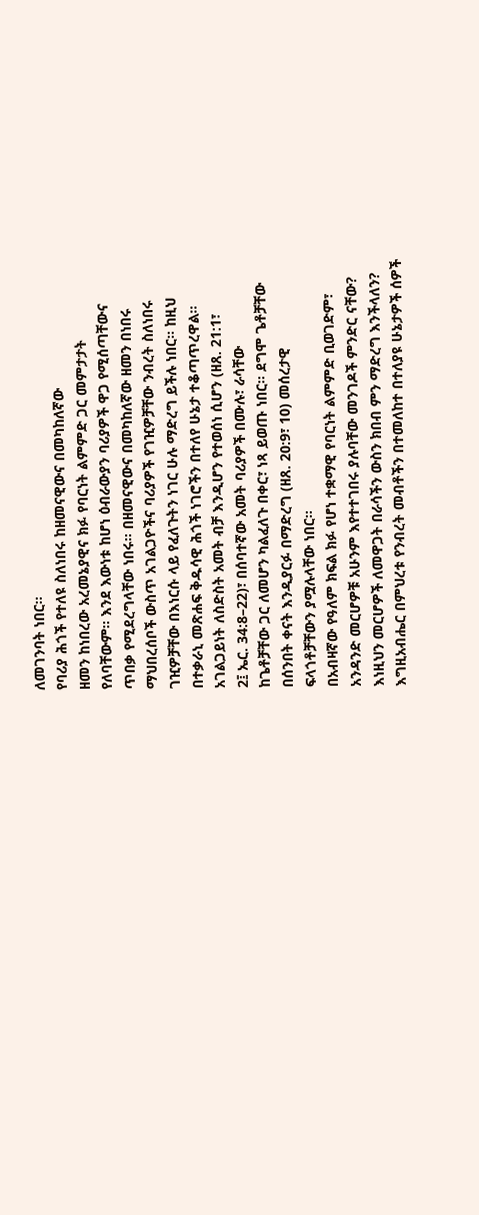ለመገንባት ነበር።
የባሪያ ሕጎች የተለዩ ስለነበሩ ከዘመናዊውና በመካከለኛው
ዘመን ከነበረው አረመኔያዊና ክፉ የባርነት ልምምድ ጋር መምታታት
የለባቸውም። እንደ እውነቱ ከሆነ ዕብራውያን ባሪያዎች ዋጋ የሚሰጣቸውና
ጥበቃ የሚደረግላቸው ነበሩ። በዘመናዊውና በመካከለኛው ዘመን በነበሩ
ማህበረሰቦች ውስጥ አገልጋዮችና ባሪያዎች የገዢዎቻቸው ንብረት ስለነበሩ
ገዢዎቻቸው በእነርሱ ላይ የፈለጉትን ነገር ሁሉ ማድረግ ይችሉ ነበር። ከዚህ
በተቃራኒ መጽሐፍ ቅዱሳዊ ሕጎች ነገሮችን በተለየ ሁኔታ ተቆጣጥረዋል።
አገልጋይነት ለስድስት አመት ብቻ እንዲሆን የተወሰነ ሲሆን (ዘጸ. 21:1፣
2፤ ኤር. 34:8–22)፣ በሰባተኛው አመት ባሪያዎች በሙሉ፣ ራሳቸው
ከጌቶቻቸው ጋር ለመሆን ካልፈለጉ በቀር፣ ነጻ ይወጡ ነበር። ደግሞ ጌቶቻቸው
በሰንበት ቀናት እንዲያርፉ በማድረግ (ዘጸ. 20:9፣ 10) መሰረታዊ
ፍላጎቶቻቸውን ያሟሉላቸው ነበር።
በአብዛኛው የዓለም ክፍል ክፉ የሆነ ተቋማዊ የባርነት ልምምድ ቢወገድም፣
አንዳንድ መርሆዎቹ አሁንም እየተተገበሩ ያሉባቸው መንገዶች ምንድር ናቸው?
እነዚህን መርሆዎች ለመዋጋት በራሳችን ውስን ክበብ ምን ማድረግ እንችላለን?
እግዚአብሔር በምህረቱ የንብረት መብቶችን በተመለከተ በተለያዩ ሁኔታዎች ሰዎች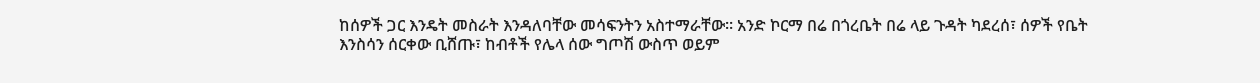ከሰዎች ጋር እንዴት መስራት እንዳለባቸው መሳፍንትን አስተማራቸው። አንድ ኮርማ በሬ በጎረቤት በሬ ላይ ጉዳት ካደረሰ፣ ሰዎች የቤት እንስሳን ሰርቀው ቢሸጡ፣ ከብቶች የሌላ ሰው ግጦሽ ውስጥ ወይም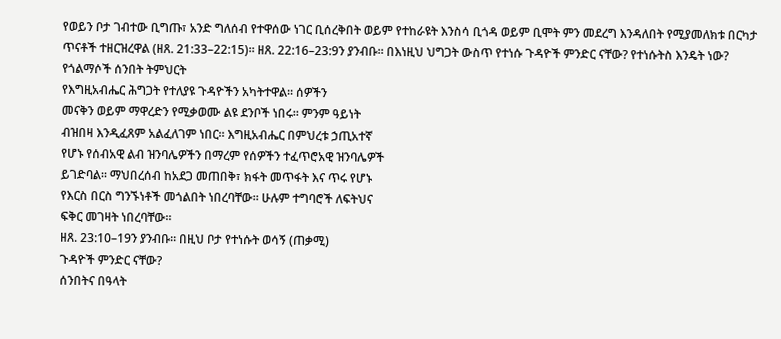የወይን ቦታ ገብተው ቢግጡ፣ አንድ ግለሰብ የተዋሰው ነገር ቢሰረቅበት ወይም የተከራዩት እንስሳ ቢጎዳ ወይም ቢሞት ምን መደረግ እንዳለበት የሚያመለክቱ በርካታ ጥናቶች ተዘርዝረዋል (ዘጸ. 21:33–22:15)። ዘጸ. 22:16–23:9ን ያንብቡ። በእነዚህ ህግጋት ውስጥ የተነሱ ጉዳዮች ምንድር ናቸው? የተነሱትስ እንዴት ነው?
የጎልማሶች ሰንበት ትምህርት
የእግዚአብሔር ሕግጋት የተለያዩ ጉዳዮችን አካትተዋል። ሰዎችን
መናቅን ወይም ማዋረድን የሚቃወሙ ልዩ ደንቦች ነበሩ። ምንም ዓይነት
ብዝበዛ እንዲፈጸም አልፈለገም ነበር። እግዚአብሔር በምህረቱ ኃጢአተኛ
የሆኑ የሰብአዊ ልብ ዝንባሌዎችን በማረም የሰዎችን ተፈጥሮአዊ ዝንባሌዎች
ይገድባል። ማህበረሰብ ከአደጋ መጠበቅ፣ ክፋት መጥፋት እና ጥሩ የሆኑ
የእርስ በርስ ግንኙነቶች መጎልበት ነበረባቸው። ሁሉም ተግባሮች ለፍትህና
ፍቅር መገዛት ነበረባቸው።
ዘጸ. 23:10–19ን ያንብቡ። በዚህ ቦታ የተነሱት ወሳኝ (ጠቃሚ)
ጉዳዮች ምንድር ናቸው?
ሰንበትና በዓላት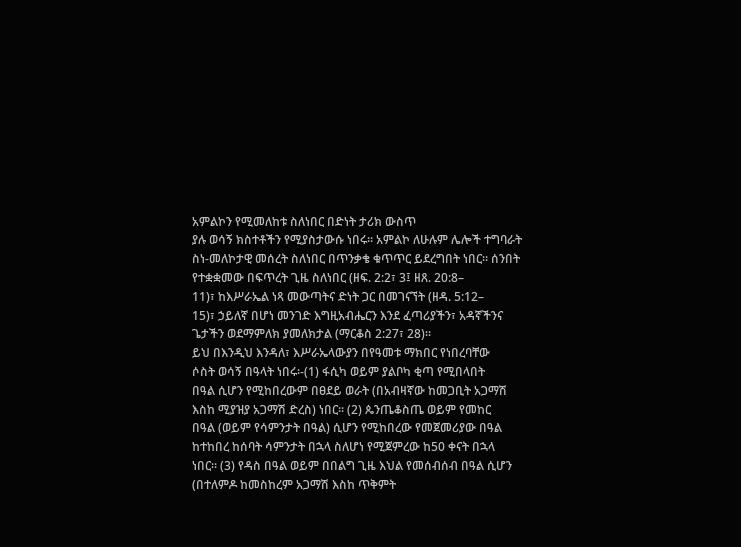አምልኮን የሚመለከቱ ስለነበር በድነት ታሪክ ውስጥ
ያሉ ወሳኝ ክስተቶችን የሚያስታውሱ ነበሩ። አምልኮ ለሁሉም ሌሎች ተግባራት
ስነ-መለኮታዊ መሰረት ስለነበር በጥንቃቄ ቁጥጥር ይደረግበት ነበር። ሰንበት
የተቋቋመው በፍጥረት ጊዜ ስለነበር (ዘፍ. 2:2፣ 3፤ ዘጸ. 20:8–
11)፣ ከእሥራኤል ነጻ መውጣትና ድነት ጋር በመገናኘት (ዘዳ. 5:12–
15)፣ ኃይለኛ በሆነ መንገድ እግዚአብሔርን እንደ ፈጣሪያችን፣ አዳኛችንና
ጌታችን ወደማምለክ ያመለክታል (ማርቆስ 2:27፣ 28)።
ይህ በእንዲህ እንዳለ፣ እሥራኤላውያን በየዓመቱ ማክበር የነበረባቸው
ሶስት ወሳኝ በዓላት ነበሩ፡-(1) ፋሲካ ወይም ያልቦካ ቂጣ የሚበላበት
በዓል ሲሆን የሚከበረውም በፀደይ ወራት (በአብዛኛው ከመጋቢት አጋማሽ
እስከ ሚያዝያ አጋማሽ ድረስ) ነበር። (2) ጴንጤቆስጤ ወይም የመከር
በዓል (ወይም የሳምንታት በዓል) ሲሆን የሚከበረው የመጀመሪያው በዓል
ከተከበረ ከሰባት ሳምንታት በኋላ ስለሆነ የሚጀምረው ከ50 ቀናት በኋላ
ነበር። (3) የዳስ በዓል ወይም በበልግ ጊዜ እህል የመሰብሰብ በዓል ሲሆን
(በተለምዶ ከመስከረም አጋማሽ እስከ ጥቅምት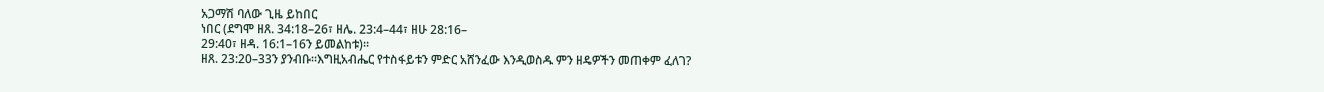አጋማሽ ባለው ጊዜ ይከበር
ነበር (ደግሞ ዘጸ. 34:18–26፣ ዘሌ. 23:4–44፣ ዘሁ 28:16–
29:40፣ ዘዳ. 16:1–16ን ይመልከቱ)።
ዘጸ. 23:20–33ን ያንብቡ።እግዚአብሔር የተስፋይቱን ምድር አሸንፈው እንዲወስዱ ምን ዘዴዎችን መጠቀም ፈለገ?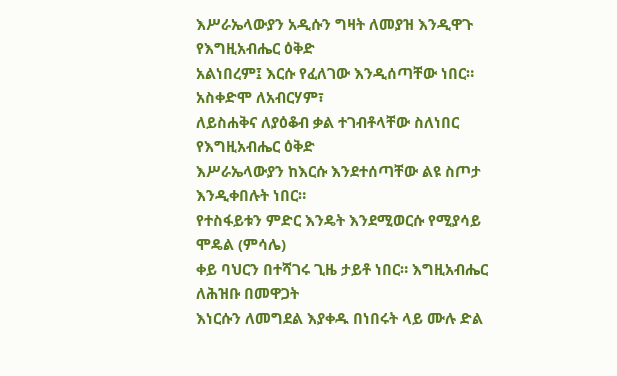እሥራኤላውያን አዲሱን ግዛት ለመያዝ እንዲዋጉ የእግዚአብሔር ዕቅድ
አልነበረም፤ እርሱ የፈለገው እንዲሰጣቸው ነበር። አስቀድሞ ለአብርሃም፣
ለይስሐቅና ለያዕቆብ ቃል ተገብቶላቸው ስለነበር የእግዚአብሔር ዕቅድ
እሥራኤላውያን ከእርሱ እንደተሰጣቸው ልዩ ስጦታ እንዲቀበሉት ነበር።
የተስፋይቱን ምድር እንዴት እንደሚወርሱ የሚያሳይ ሞዴል (ምሳሌ)
ቀይ ባህርን በተሻገሩ ጊዜ ታይቶ ነበር። እግዚአብሔር ለሕዝቡ በመዋጋት
እነርሱን ለመግደል እያቀዱ በነበሩት ላይ ሙሉ ድል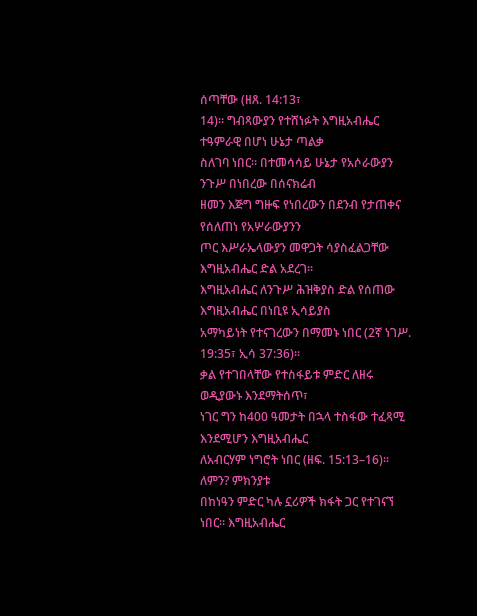ሰጣቸው (ዘጸ. 14:13፣
14)። ግብጻውያን የተሸነፉት እግዚአብሔር ተዓምራዊ በሆነ ሁኔታ ጣልቃ
ስለገባ ነበር። በተመሳሳይ ሁኔታ የአሶራውያን ንጉሥ በነበረው በሰናክሬብ
ዘመን እጅግ ግዙፍ የነበረውን በደንብ የታጠቀና የሰለጠነ የአሦራውያንን
ጦር እሥራኤላውያን መዋጋት ሳያስፈልጋቸው እግዚአብሔር ድል አደረገ።
እግዚአብሔር ለንጉሥ ሕዝቅያስ ድል የሰጠው እግዚአብሔር በነቢዩ ኢሳይያስ
አማካይነት የተናገረውን በማመኑ ነበር (2ኛ ነገሥ. 19:35፣ ኢሳ 37:36)።
ቃል የተገበላቸው የተስፋይቱ ምድር ለዘሩ ወዲያውኑ እንደማትሰጥ፣
ነገር ግን ከ400 ዓመታት በኋላ ተስፋው ተፈጻሚ እንደሚሆን እግዚአብሔር
ለአብርሃም ነግሮት ነበር (ዘፍ. 15:13–16)። ለምን? ምክንያቱ
በከነዓን ምድር ካሉ ኗሪዎች ክፋት ጋር የተገናኘ ነበር። እግዚአብሔር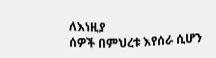ለእነዚያ
ሰዎች በምህረቱ እየሰራ ሲሆን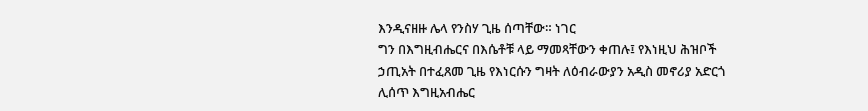እንዲናዘዙ ሌላ የንስሃ ጊዜ ሰጣቸው። ነገር
ግን በእግዚብሔርና በእሴቶቹ ላይ ማመጻቸውን ቀጠሉ፤ የእነዚህ ሕዝቦች
ኃጢአት በተፈጸመ ጊዜ የእነርሱን ግዛት ለዕብራውያን አዲስ መኖሪያ አድርጎ
ሊሰጥ እግዚአብሔር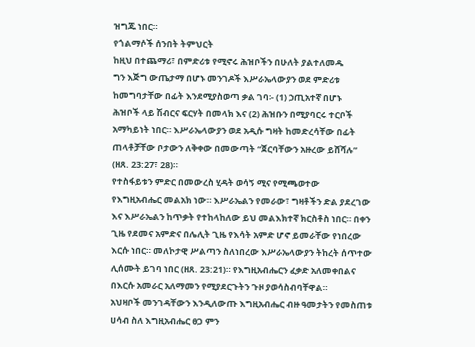ዝግጁ ነበር።
የጎልማሶች ሰንበት ትምህርት
ከዚህ በተጨማሪ፣ በምድሪቱ የሚኖሩ ሕዝቦችን በሁለት ያልተለመዱ
ግን እጅግ ውጤታማ በሆኑ መንገዶች እሥራኤላውያን ወደ ምድሪቱ
ከመግባታቸው በፊት እንደሚያስወጣ ቃል ገባ፡- (1) ኃጢአተኛ በሆኑ
ሕዝቦች ላይ ሽብርና ፍርሃት በመላክ እና (2) ሕዝቡን በሚያባርሩ ተርቦች
አማካይነት ነበር። እሥራኤላውያን ወደ አዲሱ ግዛት ከመድረሳቸው በፊት
ጠላቶቻቸው ቦታውን ለቅቀው በመውጣት “ጀርባቸውን አዙረው ይሸሻሉ”
(ዘጸ. 23:27፣ 28)።
የተስፋይቱን ምድር በመውረስ ሂዳት ወሳኝ ሚና የሚጫወተው
የእግዚአብሔር መልአክ ነው። እሥራኤልን የመራው፣ ግዛቶችን ድል ያደረገው
እና እሥራኤልን ከጥቃት የተከላከለው ይህ መልእክተኛ ክርስቶስ ነበር። በቀን
ጊዜ የደመና አምድና በሌሊት ጊዜ የእሳት አምድ ሆኖ ይመራቸው የነበረው
እርሱ ነበር። መለኮታዊ ሥልጣን ስለነበረው እሥራኤላውያን ትከረት ሰጥተው
ሊሰሙት ይገባ ነበር (ዘጸ. 23:21)። የእግዚአብሔርን ፈቃድ አለመቀበልና
በእርሱ አመራር አለማመን የሚያደርጉትን ጉዞ ያወሳስብባቸዋል።
አህዛቦች መንገዳቸውን እንዲለውጡ እግዚአብሔር ብዙ ዓመታትን የመስጠቱ
ሀሳብ ስለ እግዚአብሔር ፀጋ ምን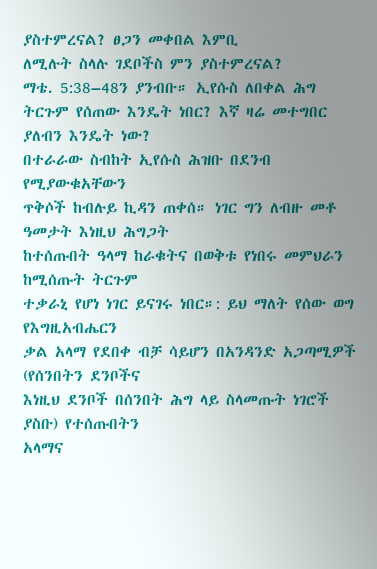ያስተምረናል? ፀጋን መቀበል እምቢ
ለሚሉት ስላሉ ገደቦችስ ምን ያስተምረናል?
ማቴ. 5:38–48ን ያንብቡ። ኢየሱስ ለበቀል ሕግ ትርጉም የሰጠው እንዴት ነበር? እኛ ዛሬ መተግበር ያለብን እንዴት ነው?
በተራራው ስብከት ኢየሱስ ሕዝቡ በደንብ የሚያውቁአቸውን
ጥቅሶች ከብሉይ ኪዳን ጠቀሰ። ነገር ግን ለብዙ መቶ ዓመታት እነዚህ ሕግጋት
ከተሰጡበት ዓላማ ከራቁትና በወቅቱ የነበሩ መምህራን ከሚሰጡት ትርጉም
ተቃራኒ የሆነ ነገር ይናገሩ ነበር።: ይህ ማለት የሰው ወግ የእግዚአብሔርን
ቃል አላማ የደበቀ ብቻ ሳይሆን በአንዳንድ አጋጣሚዎች (የሰንበትን ደንቦችና
እነዚህ ደንቦች በሰንበት ሕግ ላይ ስላመጡት ነገሮች ያስቡ) የተሰጡበትን
አላማና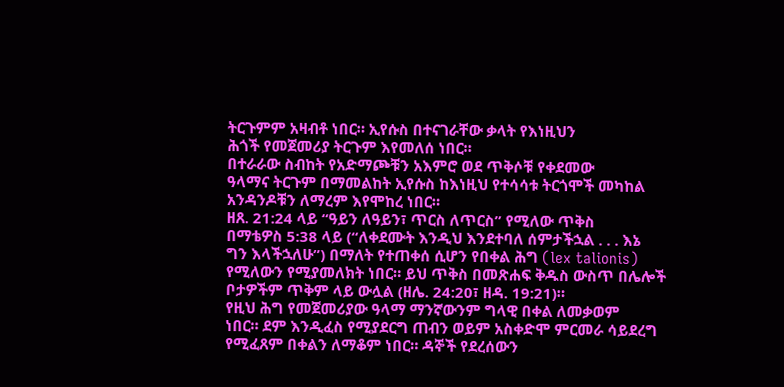ትርጉምም አዛብቶ ነበር። ኢየሱስ በተናገራቸው ቃላት የእነዚህን
ሕጎች የመጀመሪያ ትርጉም እየመለሰ ነበር።
በተራራው ስብከት የአድማጮቹን አእምሮ ወደ ጥቅሶቹ የቀደመው
ዓላማና ትርጉም በማመልከት ኢየሱስ ከእነዚህ የተሳሳቱ ትርጎሞች መካከል
አንዳንዶቹን ለማረም እየሞከረ ነበር።
ዘጸ. 21:24 ላይ “ዓይን ለዓይን፣ ጥርስ ለጥርስ” የሚለው ጥቅስ
በማቴዎስ 5:38 ላይ (“ለቀደሙት እንዲህ እንደተባለ ሰምታችኋል . . . እኔ
ግን እላችኋለሁ”) በማለት የተጠቀሰ ሲሆን የበቀል ሕግ (lex talionis)
የሚለውን የሚያመለክት ነበር። ይህ ጥቅስ በመጽሐፍ ቅዱስ ውስጥ በሌሎች
ቦታዎችም ጥቅም ላይ ውሏል (ዘሌ. 24:20፣ ዘዳ. 19:21)።
የዚህ ሕግ የመጀመሪያው ዓላማ ማንኛውንም ግላዊ በቀል ለመቃወም
ነበር። ደም እንዲፈስ የሚያደርግ ጠብን ወይም አስቀድሞ ምርመራ ሳይደረግ
የሚፈጸም በቀልን ለማቆም ነበር። ዳኞች የደረሰውን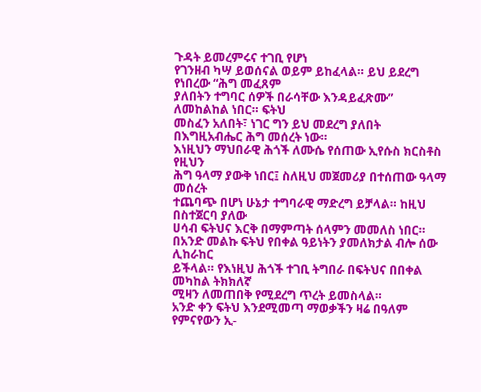ጉዳት ይመረምሩና ተገቢ የሆነ
የገንዘብ ካሣ ይወሰናል ወይም ይከፈላል። ይህ ይደረግ የነበረው “ሕግ መፈጸም
ያለበትን ተግባር ሰዎች በራሳቸው እንዳይፈጽሙ” ለመከልከል ነበር። ፍትህ
መስፈን አለበት፣ ነገር ግን ይህ መደረግ ያለበት በእግዚአብሔር ሕግ መሰረት ነው።
እነዚህን ማህበራዊ ሕጎች ለሙሴ የሰጠው ኢየሱስ ክርስቶስ የዚህን
ሕግ ዓላማ ያውቅ ነበር፤ ስለዚህ መጀመሪያ በተሰጠው ዓላማ መሰረት
ተጨባጭ በሆነ ሁኔታ ተግባራዊ ማድረግ ይቻላል። ከዚህ በስተጀርባ ያለው
ሀሳብ ፍትህና እርቅ በማምጣት ሰላምን መመለስ ነበር።
በአንድ መልኩ ፍትህ የበቀል ዓይነትን ያመለክታል ብሎ ሰው ሊከራከር
ይችላል። የእነዚህ ሕጎች ተገቢ ትግበራ በፍትህና በበቀል መካከል ትክክለኛ
ሚዛን ለመጠበቅ የሚደረግ ጥረት ይመስላል።
አንድ ቀን ፍትህ እንደሚመጣ ማወቃችን ዛሬ በዓለም የምናየውን ኢ-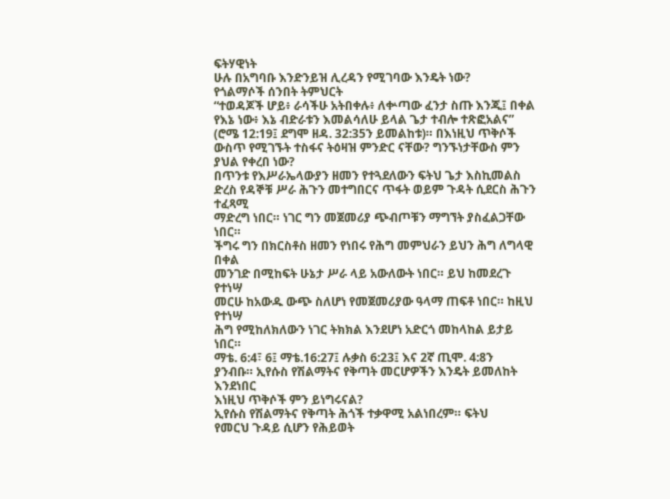ፍትሃዊነት
ሁሉ በአግባቡ እንድንይዝ ሊረዳን የሚገባው እንዴት ነው?
የጎልማሶች ሰንበት ትምህርት
“ተወዳጆች ሆይ፥ ራሳችሁ አትበቀሉ፥ ለቍጣው ፈንታ ስጡ እንጂ፤ በቀል የእኔ ነው፥ እኔ ብድራቱን እመልሳለሁ ይላል ጌታ ተብሎ ተጽፎአልና” (ሮሜ 12:19፤ ደግሞ ዘዳ. 32:35ን ይመልከቱ)። በእነዚህ ጥቅሶች ውስጥ የሚገኙት ተስፋና ትዕዛዝ ምንድር ናቸው? ግንኙነታቸውስ ምን ያህል የቀረበ ነው?
በጥንቱ የእሥራኤላውያን ዘመን የተጓደለውን ፍትህ ጌታ እስኪመልስ
ድረስ የዳኞቹ ሥራ ሕጉን መተግበርና ጥፋት ወይም ጉዳት ሲደርስ ሕጉን ተፈጻሚ
ማድረግ ነበር። ነገር ግን መጀመሪያ ጭብጦቹን ማግኘት ያስፈልጋቸው ነበር።
ችግሩ ግን በክርስቶስ ዘመን የነበሩ የሕግ መምህራን ይህን ሕግ ለግላዊ በቀል
መንገድ በሚከፍት ሁኔታ ሥራ ላይ አውለውት ነበር። ይህ ከመደረጉ የተነሣ
መርሁ ከአውዱ ውጭ ስለሆነ የመጀመሪያው ዓላማ ጠፍቶ ነበር። ከዚህ የተነሣ
ሕግ የሚከለክለውን ነገር ትክክል እንደሆነ አድርጎ መከላከል ይታይ ነበር።
ማቴ. 6:4፣ 6፤ ማቴ.16:27፤ ሉቃስ 6:23፤ እና 2ኛ ጢሞ. 4:8ን
ያንብቡ። ኢየሱስ የሽልማትና የቅጣት መርሆዎችን እንዴት ይመለከት እንደነበር
እነዚህ ጥቅሶች ምን ይነግሩናል?
ኢየሱስ የሽልማትና የቅጣት ሕጎች ተቃዋሚ አልነበረም። ፍትህ
የመርህ ጉዳይ ሲሆን የሕይወት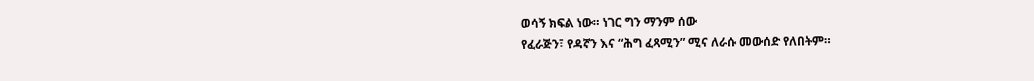ወሳኝ ክፍል ነው። ነገር ግን ማንም ሰው
የፈራጅን፣ የዳኛን እና “ሕግ ፈጻሚን” ሚና ለራሱ መውሰድ የለበትም።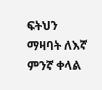ፍትህን ማዛባት ለእኛ ምንኛ ቀላል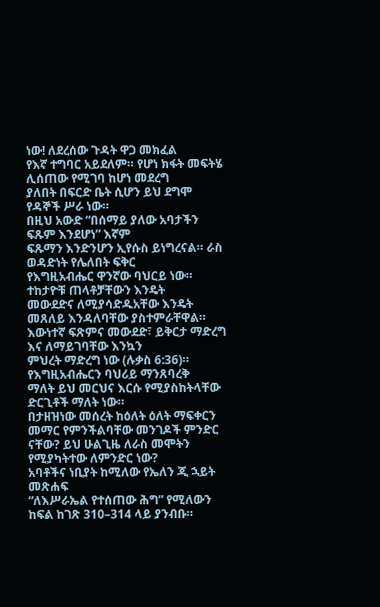ነው! ለደረሰው ጉዳት ዋጋ መክፈል
የእኛ ተግባር አይደለም። የሆነ ክፋት መፍትሄ ሊሰጠው የሚገባ ከሆነ መደረግ
ያለበት በፍርድ ቤት ሲሆን ይህ ደግሞ የዳኞች ሥራ ነው።
በዚህ አውድ “በሰማይ ያለው አባታችን ፍጹም እንደሆነ” እኛም
ፍጹማን እንድንሆን ኢየሱስ ይነግረናል። ራስ ወዳድነት የሌለበት ፍቅር
የእግዚአብሔር ዋንኛው ባህርይ ነው። ተከታዮቹ ጠላቶቻቸውን እንዴት
መውደድና ለሚያሳድዱአቸው እንዴት መጸለይ እንዳለባቸው ያስተምራቸዋል።
እውነተኛ ፍጽምና መውደድ፣ ይቅርታ ማድረግ እና ለማይገባቸው እንኳን
ምህረት ማድረግ ነው (ሉቃስ 6:36)። የእግዚአብሔርን ባህሪይ ማንጸባረቅ
ማለት ይህ መርህና እርሱ የሚያስከትላቸው ድርጊቶች ማለት ነው።
በታዘዝነው መሰረት ከዕለት ዕለት ማፍቀርን መማር የምንችልባቸው መንገዶች ምንድር ናቸው? ይህ ሁልጊዜ ለራስ መሞትን የሚያካትተው ለምንድር ነው?
አባቶችና ነቢያት ከሚለው የኤለን ጂ ኋይት መጽሐፍ
“ለእሥራኤል የተሰጠው ሕግ” የሚለውን ከፍል ከገጽ 310–314 ላይ ያንብቡ።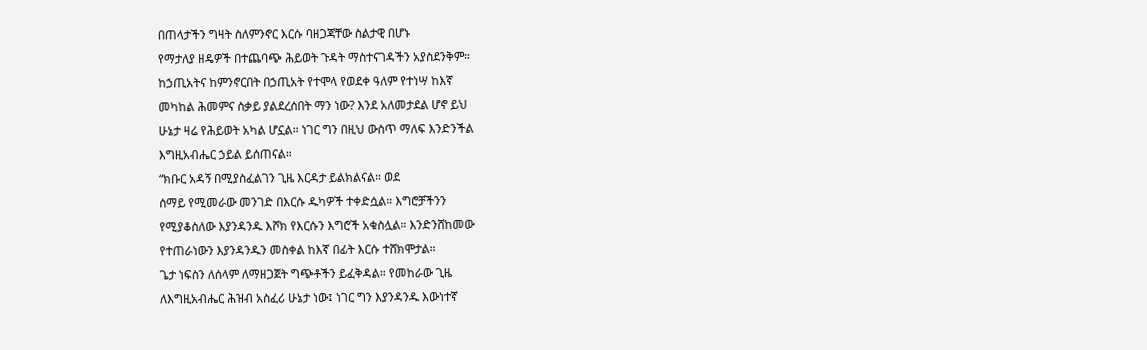በጠላታችን ግዛት ስለምንኖር እርሱ ባዘጋጃቸው ስልታዊ በሆኑ
የማታለያ ዘዴዎች በተጨባጭ ሕይወት ጉዳት ማስተናገዳችን አያስደንቅም።
ከኃጢአትና ከምንኖርበት በኃጢአት የተሞላ የወደቀ ዓለም የተነሣ ከእኛ
መካከል ሕመምና ስቃይ ያልደረሰበት ማን ነው? እንደ አለመታደል ሆኖ ይህ
ሁኔታ ዛሬ የሕይወት አካል ሆኗል። ነገር ግን በዚህ ውስጥ ማለፍ እንድንችል
እግዚአብሔር ኃይል ይሰጠናል።
“ክቡር አዳኝ በሚያስፈልገን ጊዜ እርዳታ ይልክልናል። ወደ
ሰማይ የሚመራው መንገድ በእርሱ ዱካዎች ተቀድሷል። እግሮቻችንን
የሚያቆስለው እያንዳንዱ እሾክ የእርሱን እግሮች አቁስሏል። እንድንሸከመው
የተጠራነውን እያንዳንዱን መስቀል ከእኛ በፊት እርሱ ተሸክሞታል።
ጌታ ነፍስን ለሰላም ለማዘጋጀት ግጭቶችን ይፈቅዳል። የመከራው ጊዜ
ለእግዚአብሔር ሕዝብ አስፈሪ ሁኔታ ነው፤ ነገር ግን እያንዳንዱ እውነተኛ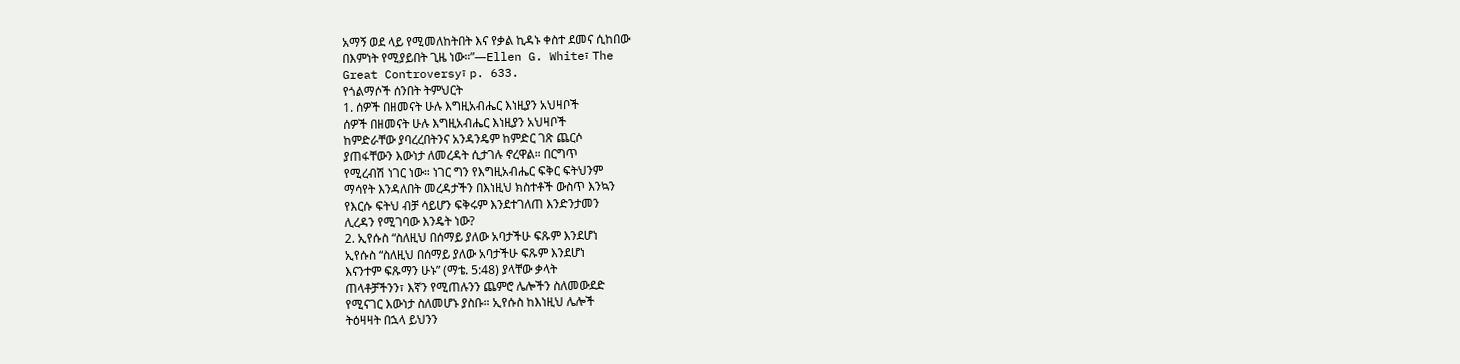አማኝ ወደ ላይ የሚመለከትበት እና የቃል ኪዳኑ ቀስተ ደመና ሲከበው
በእምነት የሚያይበት ጊዜ ነው።”—Ellen G. White፣ The
Great Controversy፣ p. 633.
የጎልማሶች ሰንበት ትምህርት
1. ሰዎች በዘመናት ሁሉ እግዚአብሔር እነዚያን አህዛቦች
ሰዎች በዘመናት ሁሉ እግዚአብሔር እነዚያን አህዛቦች
ከምድራቸው ያባረረበትንና አንዳንዴም ከምድር ገጽ ጨርሶ
ያጠፋቸውን እውነታ ለመረዳት ሲታገሉ ኖረዋል። በርግጥ
የሚረብሽ ነገር ነው። ነገር ግን የእግዚአብሔር ፍቅር ፍትህንም
ማሳየት እንዳለበት መረዳታችን በእነዚህ ክስተቶች ውስጥ እንኳን
የእርሱ ፍትህ ብቻ ሳይሆን ፍቅሩም እንደተገለጠ እንድንታመን
ሊረዳን የሚገባው እንዴት ነው?
2. ኢየሱስ “ስለዚህ በሰማይ ያለው አባታችሁ ፍጹም እንደሆነ
ኢየሱስ “ስለዚህ በሰማይ ያለው አባታችሁ ፍጹም እንደሆነ
እናንተም ፍጹማን ሁኑ” (ማቴ. 5:48) ያላቸው ቃላት
ጠላቶቻችንን፣ እኛን የሚጠሉንን ጨምሮ ሌሎችን ስለመውደድ
የሚናገር እውነታ ስለመሆኑ ያስቡ። ኢየሱስ ከእነዚህ ሌሎች
ትዕዛዛት በኋላ ይህንን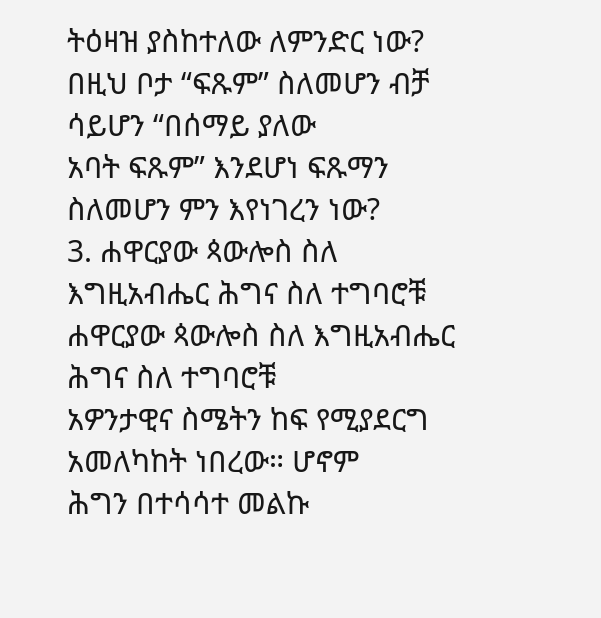ትዕዛዝ ያስከተለው ለምንድር ነው?
በዚህ ቦታ “ፍጹም” ስለመሆን ብቻ ሳይሆን “በሰማይ ያለው
አባት ፍጹም” እንደሆነ ፍጹማን ስለመሆን ምን እየነገረን ነው?
3. ሐዋርያው ጳውሎስ ስለ እግዚአብሔር ሕግና ስለ ተግባሮቹ
ሐዋርያው ጳውሎስ ስለ እግዚአብሔር ሕግና ስለ ተግባሮቹ
አዎንታዊና ስሜትን ከፍ የሚያደርግ አመለካከት ነበረው። ሆኖም
ሕግን በተሳሳተ መልኩ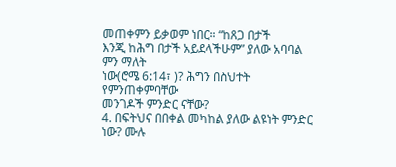መጠቀምን ይቃወም ነበር። “ከጸጋ በታች
እንጂ ከሕግ በታች አይደላችሁም” ያለው አባባል ምን ማለት
ነው(ሮሜ 6:14፣ )? ሕግን በስህተት የምንጠቀምባቸው
መንገዶች ምንድር ናቸው?
4. በፍትህና በበቀል መካከል ያለው ልዩነት ምንድር ነው? ሙሉ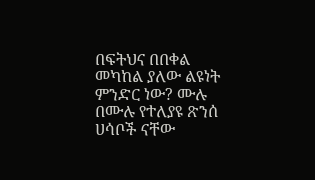በፍትህና በበቀል መካከል ያለው ልዩነት ምንድር ነው? ሙሉ
በሙሉ የተለያዩ ጽንሰ ሀሳቦች ናቸው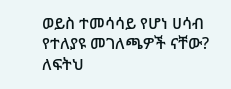ወይስ ተመሳሳይ የሆነ ሀሳብ
የተለያዩ መገለጫዎች ናቸው? ለፍትህ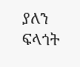ያለን ፍላጎት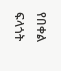የበቀል
ፍላጎት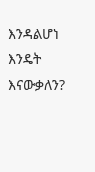እንዳልሆነ እንዴት እናውቃለን?